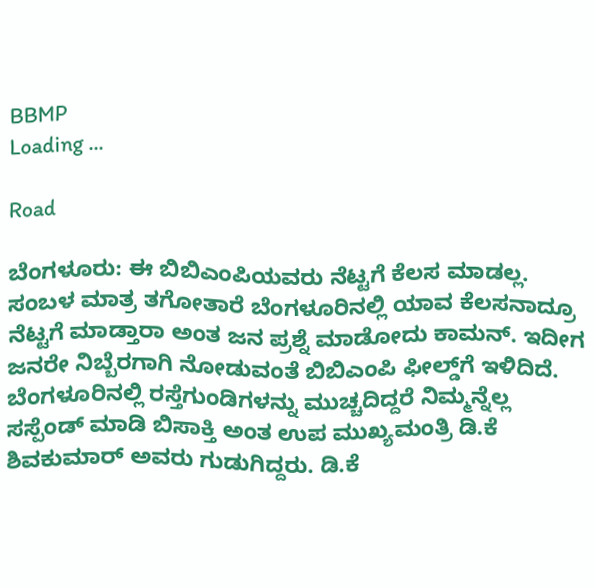BBMP
Loading ...

Road

ಬೆಂಗಳೂರು: ಈ ಬಿಬಿಎಂಪಿಯವರು ನೆಟ್ಟಗೆ ಕೆಲಸ ಮಾಡಲ್ಲ. ಸಂಬಳ ಮಾತ್ರ ತಗೋತಾರೆ ಬೆಂಗಳೂರಿನಲ್ಲಿ ಯಾವ ಕೆಲಸನಾದ್ರೂ ನೆಟ್ಟಗೆ ಮಾಡ್ತಾರಾ ಅಂತ ಜನ ಪ್ರಶ್ನೆ ಮಾಡೋದು ಕಾಮನ್‌. ಇದೀಗ ಜನರೇ ನಿಬ್ಬೆರಗಾಗಿ ನೋಡುವಂತೆ ಬಿಬಿಎಂಪಿ ಫೀಲ್ಡ್‌ಗೆ ಇಳಿದಿದೆ. ಬೆಂಗಳೂರಿನಲ್ಲಿ ರಸ್ತೆಗುಂಡಿಗಳನ್ನು ಮುಚ್ಚದಿದ್ದರೆ ನಿಮ್ಮನ್ನೆಲ್ಲ ಸಸ್ಪೆಂಡ್‌ ಮಾಡಿ ಬಿಸಾಕ್ತಿ ಅಂತ ಉಪ ಮುಖ್ಯಮಂತ್ರಿ ಡಿ.ಕೆ ಶಿವಕುಮಾರ್‌ ಅವರು ಗುಡುಗಿದ್ದರು. ಡಿ.ಕೆ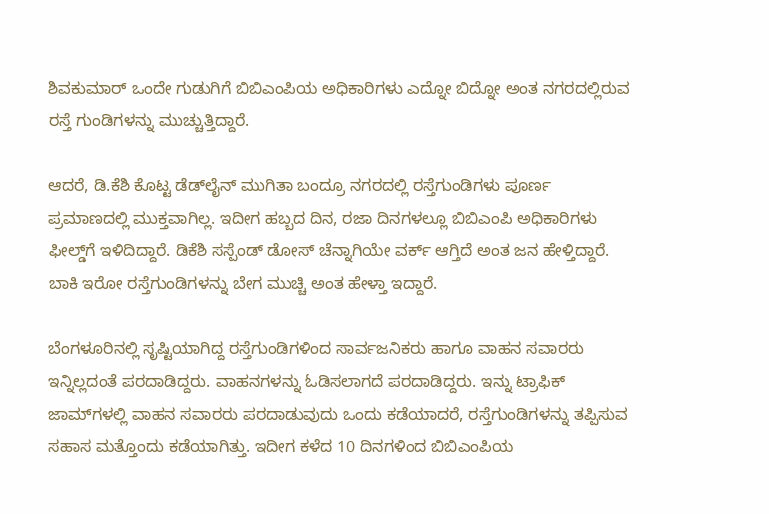ಶಿವಕುಮಾರ್‌ ಒಂದೇ ಗುಡುಗಿಗೆ ಬಿಬಿಎಂಪಿಯ ಅಧಿಕಾರಿಗಳು ಎದ್ನೋ ಬಿದ್ನೋ ಅಂತ ನಗರದಲ್ಲಿರುವ ರಸ್ತೆ ಗುಂಡಿಗಳನ್ನು ಮುಚ್ಚುತ್ತಿದ್ದಾರೆ.

ಆದರೆ, ಡಿ.ಕೆಶಿ ಕೊಟ್ಟ ಡೆಡ್‌ಲೈನ್‌ ಮುಗಿತಾ ಬಂದ್ರೂ ನಗರದಲ್ಲಿ ರಸ್ತೆಗುಂಡಿಗಳು ಪೂರ್ಣ ಪ್ರಮಾಣದಲ್ಲಿ ಮುಕ್ತವಾಗಿಲ್ಲ. ಇದೀಗ ಹಬ್ಬದ ದಿನ, ರಜಾ ದಿನಗಳಲ್ಲೂ ಬಿಬಿಎಂಪಿ ಅಧಿಕಾರಿಗಳು ಫೀಲ್ಡ್‌ಗೆ ಇಳಿದಿದ್ದಾರೆ. ಡಿಕೆಶಿ ಸಸ್ಪೆಂಡ್‌ ಡೋಸ್‌ ಚೆನ್ನಾಗಿಯೇ ವರ್ಕ್‌ ಆಗ್ತಿದೆ ಅಂತ ಜನ ಹೇಳ್ತಿದ್ದಾರೆ. ಬಾಕಿ ಇರೋ ರಸ್ತೆಗುಂಡಿಗಳನ್ನು ಬೇಗ ಮುಚ್ಚಿ ಅಂತ ಹೇಳ್ತಾ ಇದ್ದಾರೆ.

ಬೆಂಗಳೂರಿನಲ್ಲಿ ಸೃಷ್ಟಿಯಾಗಿದ್ದ ರಸ್ತೆಗುಂಡಿಗಳಿಂದ ಸಾರ್ವಜನಿಕರು ಹಾಗೂ ವಾಹನ ಸವಾರರು ಇನ್ನಿಲ್ಲದಂತೆ ಪರದಾಡಿದ್ದರು. ವಾಹನಗಳನ್ನು ಓಡಿಸಲಾಗದೆ ಪರದಾಡಿದ್ದರು. ಇನ್ನು ಟ್ರಾಫಿಕ್‌ ಜಾಮ್‌ಗಳಲ್ಲಿ ವಾಹನ ಸವಾರರು ಪರದಾಡುವುದು ಒಂದು ಕಡೆಯಾದರೆ, ರಸ್ತೆಗುಂಡಿಗಳನ್ನು ತಪ್ಪಿಸುವ ಸಹಾಸ ಮತ್ತೊಂದು ಕಡೆಯಾಗಿತ್ತು. ಇದೀಗ ಕಳೆದ 10 ದಿನಗಳಿಂದ ಬಿಬಿಎಂಪಿಯ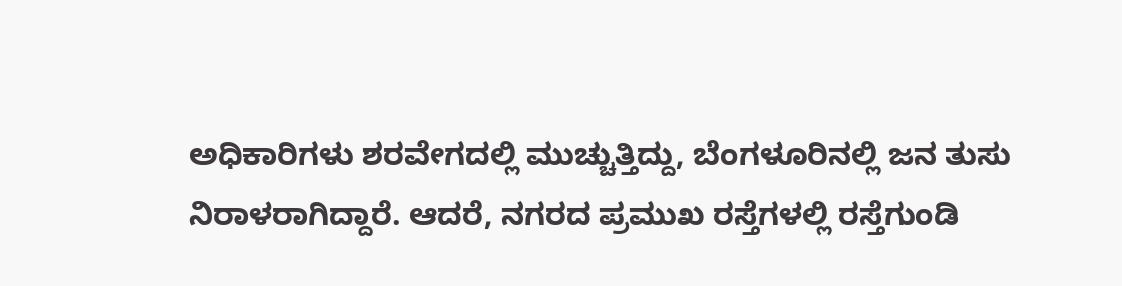ಅಧಿಕಾರಿಗಳು ಶರವೇಗದಲ್ಲಿ ಮುಚ್ಚುತ್ತಿದ್ದು, ಬೆಂಗಳೂರಿನಲ್ಲಿ ಜನ ತುಸು ನಿರಾಳರಾಗಿದ್ದಾರೆ. ಆದರೆ, ನಗರದ ಪ್ರಮುಖ ರಸ್ತೆಗಳಲ್ಲಿ ರಸ್ತೆಗುಂಡಿ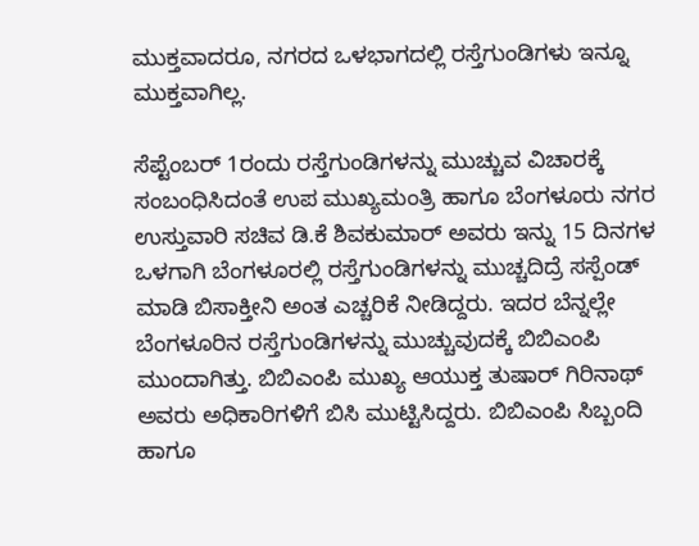ಮುಕ್ತವಾದರೂ, ನಗರದ ಒಳಭಾಗದಲ್ಲಿ ರಸ್ತೆಗುಂಡಿಗಳು ಇನ್ನೂ ಮುಕ್ತವಾಗಿಲ್ಲ.

ಸೆಪ್ಟೆಂಬರ್‌ 1ರಂದು ರಸ್ತೆಗುಂಡಿಗಳನ್ನು ಮುಚ್ಚುವ ವಿಚಾರಕ್ಕೆ ಸಂಬಂಧಿಸಿದಂತೆ ಉಪ ಮುಖ್ಯಮಂತ್ರಿ ಹಾಗೂ ಬೆಂಗಳೂರು ನಗರ ಉಸ್ತುವಾರಿ ಸಚಿವ ಡಿ.ಕೆ ಶಿವಕುಮಾರ್ ಅವರು ಇನ್ನು 15 ದಿನಗಳ ಒಳಗಾಗಿ ಬೆಂಗಳೂರಲ್ಲಿ ರಸ್ತೆಗುಂಡಿಗಳನ್ನು ಮುಚ್ಚದಿದ್ರೆ ಸಸ್ಪೆಂಡ್‌ ಮಾಡಿ ಬಿಸಾಕ್ತೀನಿ ಅಂತ ಎಚ್ಚರಿಕೆ ನೀಡಿದ್ದರು. ಇದರ ಬೆನ್ನಲ್ಲೇ ಬೆಂಗಳೂರಿನ ರಸ್ತೆಗುಂಡಿಗಳನ್ನು ಮುಚ್ಚುವುದಕ್ಕೆ ಬಿಬಿಎಂಪಿ ಮುಂದಾಗಿತ್ತು. ಬಿಬಿಎಂಪಿ ಮುಖ್ಯ ಆಯುಕ್ತ ತುಷಾರ್‌ ಗಿರಿನಾಥ್‌ ಅವರು ಅಧಿಕಾರಿಗಳಿಗೆ ಬಿಸಿ ಮುಟ್ಟಿಸಿದ್ದರು. ಬಿಬಿಎಂಪಿ ಸಿಬ್ಬಂದಿ ಹಾಗೂ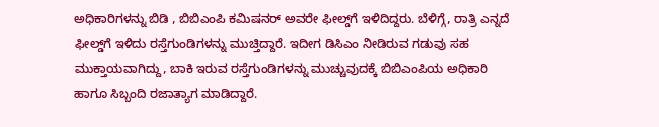ಅಧಿಕಾರಿಗಳನ್ನು ಬಿಡಿ , ಬಿಬಿಎಂಪಿ ಕಮಿಷನರ್‌ ಅವರೇ ಫೀಲ್ಡ್‌ಗೆ ಇಳಿದಿದ್ದರು. ಬೆಳಿಗ್ಗೆ, ರಾತ್ರಿ ಎನ್ನದೆ ಫೀಲ್ಡ್‌ಗೆ ಇಳಿದು ರಸ್ತೆಗುಂಡಿಗಳನ್ನು ಮುಚ್ತಿದ್ದಾರೆ. ಇದೀಗ ಡಿಸಿಎಂ ನೀಡಿರುವ ಗಡುವು ಸಹ ಮುಕ್ತಾಯವಾಗಿದ್ದು, ಬಾಕಿ ಇರುವ ರಸ್ತೆಗುಂಡಿಗಳನ್ನು ಮುಚ್ಚುವುದಕ್ಕೆ ಬಿಬಿಎಂಪಿಯ ಅಧಿಕಾರಿ ಹಾಗೂ ಸಿಬ್ಬಂದಿ ರಜಾತ್ಯಾಗ ಮಾಡಿದ್ದಾರೆ.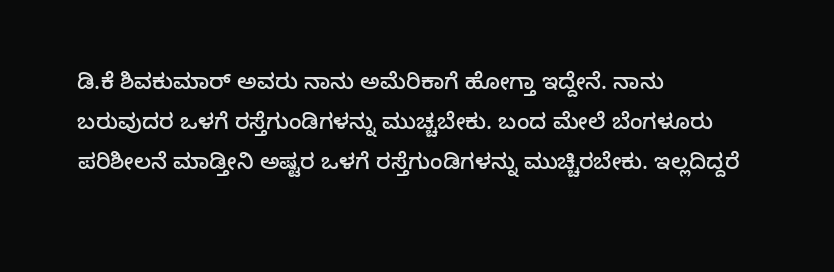ಡಿ.ಕೆ ಶಿವಕುಮಾರ್‌ ಅವರು ನಾನು ಅಮೆರಿಕಾಗೆ ಹೋಗ್ತಾ ಇದ್ದೇನೆ. ನಾನು ಬರುವುದರ ಒಳಗೆ ರಸ್ತೆಗುಂಡಿಗಳನ್ನು ಮುಚ್ಚಬೇಕು. ಬಂದ ಮೇಲೆ ಬೆಂಗಳೂರು ಪರಿಶೀಲನೆ ಮಾಡ್ತೀನಿ ಅಷ್ಟರ ಒಳಗೆ ರಸ್ತೆಗುಂಡಿಗಳನ್ನು ಮುಚ್ಚಿರಬೇಕು. ಇಲ್ಲದಿದ್ದರೆ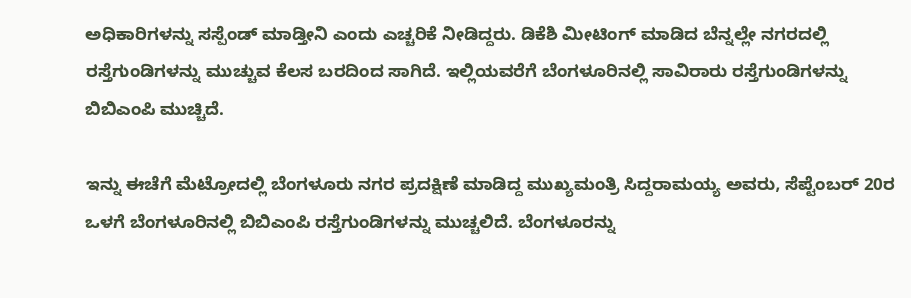ಅಧಿಕಾರಿಗಳನ್ನು ಸಸ್ಪೆಂಡ್‌ ಮಾಡ್ತೀನಿ ಎಂದು ಎಚ್ಚರಿಕೆ ನೀಡಿದ್ದರು. ಡಿಕೆಶಿ ಮೀಟಿಂಗ್‌ ಮಾಡಿದ ಬೆನ್ನಲ್ಲೇ ನಗರದಲ್ಲಿ ರಸ್ತೆಗುಂಡಿಗಳನ್ನು ಮುಚ್ಚುವ ಕೆಲಸ ಬರದಿಂದ ಸಾಗಿದೆ. ಇಲ್ಲಿಯವರೆಗೆ ಬೆಂಗಳೂರಿನಲ್ಲಿ ಸಾವಿರಾರು ರಸ್ತೆಗುಂಡಿಗಳನ್ನು ಬಿಬಿಎಂಪಿ ಮುಚ್ಚಿದೆ.

ಇನ್ನು ಈಚೆಗೆ ಮೆಟ್ರೋದಲ್ಲಿ ಬೆಂಗಳೂರು ನಗರ ಪ್ರದಕ್ಷಿಣೆ ಮಾಡಿದ್ದ ಮುಖ್ಯಮಂತ್ರಿ ಸಿದ್ದರಾಮಯ್ಯ ಅವರು, ಸೆಪ್ಟೆಂಬರ್‌ 20ರ ಒಳಗೆ ಬೆಂಗಳೂರಿನಲ್ಲಿ ಬಿಬಿಎಂಪಿ ರಸ್ತೆಗುಂಡಿಗಳನ್ನು ಮುಚ್ಚಲಿದೆ. ಬೆಂಗಳೂರನ್ನು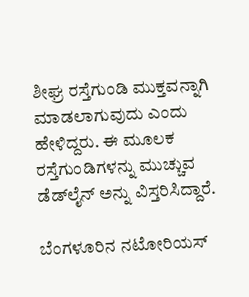ಶೀಘ್ರ ರಸ್ತೆಗುಂಡಿ ಮುಕ್ತವನ್ನಾಗಿ ಮಾಡಲಾಗುವುದು ಎಂದು ಹೇಳಿದ್ದರು. ಈ ಮೂಲಕ ರಸ್ತೆಗುಂಡಿಗಳನ್ನು ಮುಚ್ಚುವ ಡೆಡ್‌ಲೈನ್‌ ಅನ್ನು ವಿಸ್ತರಿಸಿದ್ದಾರೆ.

ಬೆಂಗಳೂರಿನ ನಟೋರಿಯಸ್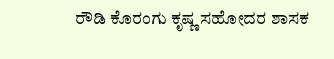ರೌಡಿ ಕೊರಂಗು ಕೃಷ್ಣ ಸಹೋದರ ಶಾಸಕ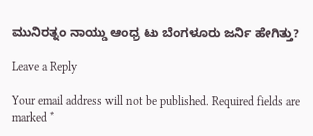ಮುನಿರತ್ನಂ ನಾಯ್ಡು ಆಂಧ್ರ ಟು ಬೆಂಗಳೂರು ಜರ್ನಿ ಹೇಗಿತ್ತು?

Leave a Reply

Your email address will not be published. Required fields are marked *